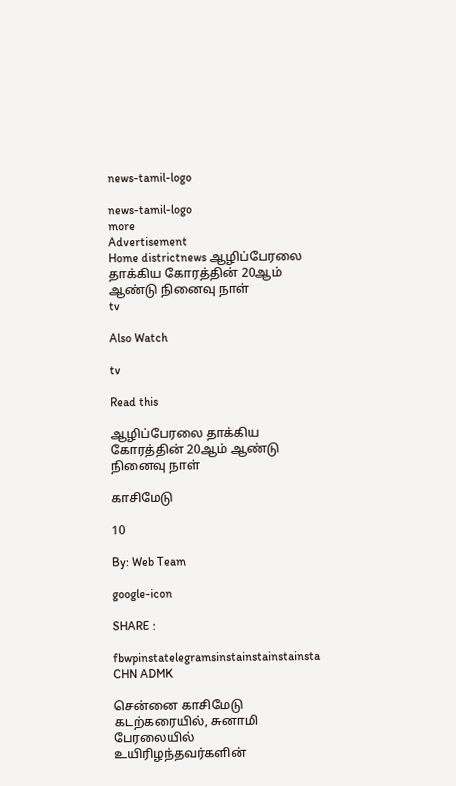news-tamil-logo

news-tamil-logo
more
Advertisement
Home districtnews ஆழிப்பேரலை தாக்கிய கோரத்தின் 20ஆம் ஆண்டு நினைவு நாள்
tv

Also Watch

tv

Read this

ஆழிப்பேரலை தாக்கிய கோரத்தின் 20ஆம் ஆண்டு நினைவு நாள்

காசிமேடு

10

By: Web Team

google-icon

SHARE :

fbwpinstatelegramsinstainstainstainsta
CHN ADMK

சென்னை காசிமேடு கடற்கரையில், சுனாமி பேரலையில் உயிரிழந்தவர்களின்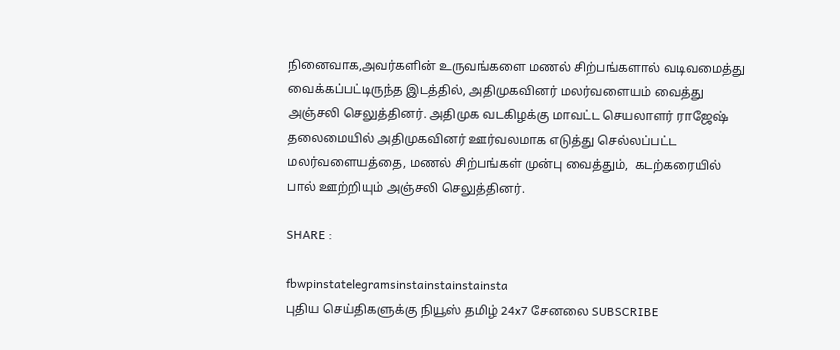நினைவாக,அவர்களின் உருவங்களை மணல் சிற்பங்களால் வடிவமைத்து வைக்கப்பட்டிருந்த இடத்தில், அதிமுகவினர் மலர்வளையம் வைத்து அஞ்சலி செலுத்தினர். அதிமுக வடகிழக்கு மாவட்ட செயலாளர் ராஜேஷ் தலைமையில் அதிமுகவினர் ஊர்வலமாக எடுத்து செல்லப்பட்ட மலர்வளையத்தை, மணல் சிற்பங்கள் முன்பு வைத்தும்,  கடற்கரையில் பால் ஊற்றியும் அஞ்சலி செலுத்தினர்.

SHARE :

fbwpinstatelegramsinstainstainstainsta
புதிய செய்திகளுக்கு நியூஸ் தமிழ் 24x7 சேனலை SUBSCRIBE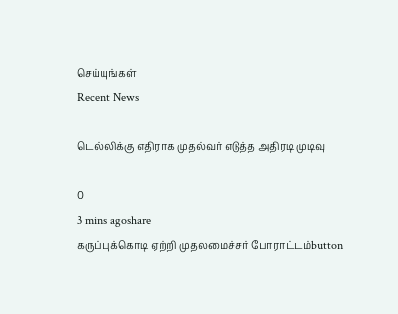செய்யுங்கள்
Recent News

டெல்லிக்கு எதிராக முதல்வர் எடுத்த அதிரடி முடிவு

0
3 mins agoshare
கருப்புக்கொடி ஏற்றி முதலமைச்சர் போராட்டம்button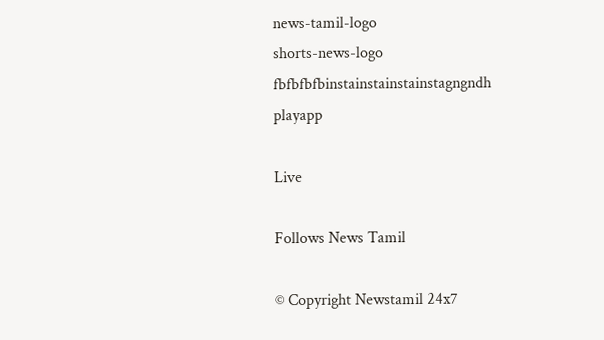news-tamil-logo
shorts-news-logo
fbfbfbfbinstainstainstainstagngndh
playapp

Live

Follows News Tamil

© Copyright Newstamil 24x7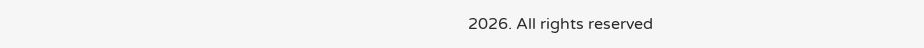2026. All rights reserved